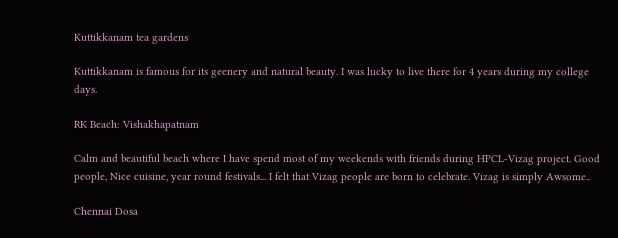Kuttikkanam tea gardens

Kuttikkanam is famous for its geenery and natural beauty. I was lucky to live there for 4 years during my college days.

RK Beach: Vishakhapatnam

Calm and beautiful beach where I have spend most of my weekends with friends during HPCL-Vizag project. Good people, Nice cuisine, year round festivals... I felt that Vizag people are born to celebrate. Vizag is simply Awsome..

Chennai Dosa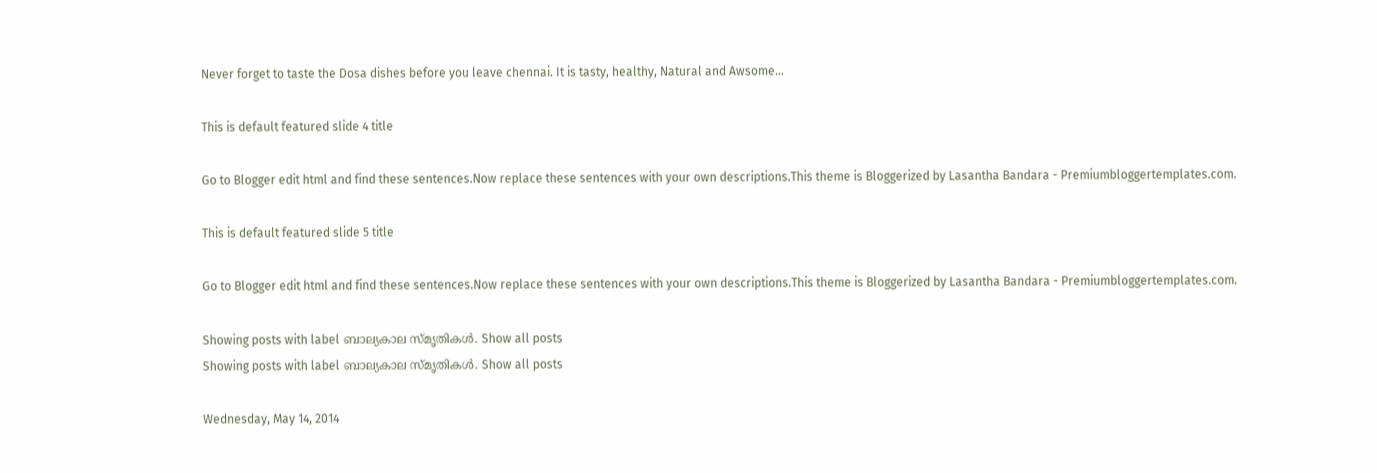Never forget to taste the Dosa dishes before you leave chennai. It is tasty, healthy, Natural and Awsome...

This is default featured slide 4 title

Go to Blogger edit html and find these sentences.Now replace these sentences with your own descriptions.This theme is Bloggerized by Lasantha Bandara - Premiumbloggertemplates.com.

This is default featured slide 5 title

Go to Blogger edit html and find these sentences.Now replace these sentences with your own descriptions.This theme is Bloggerized by Lasantha Bandara - Premiumbloggertemplates.com.

Showing posts with label ബാല്യകാല സ്മൃതികള്‍. Show all posts
Showing posts with label ബാല്യകാല സ്മൃതികള്‍. Show all posts

Wednesday, May 14, 2014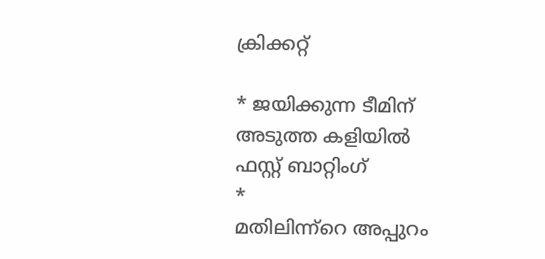ക്രിക്കറ്റ്

* ജയിക്കുന്ന ടീമിന് അടുത്ത കളിയിൽ
ഫസ്റ്റ് ബാറ്റിംഗ്
*
മതിലിന്ന്റെ അപ്പുറം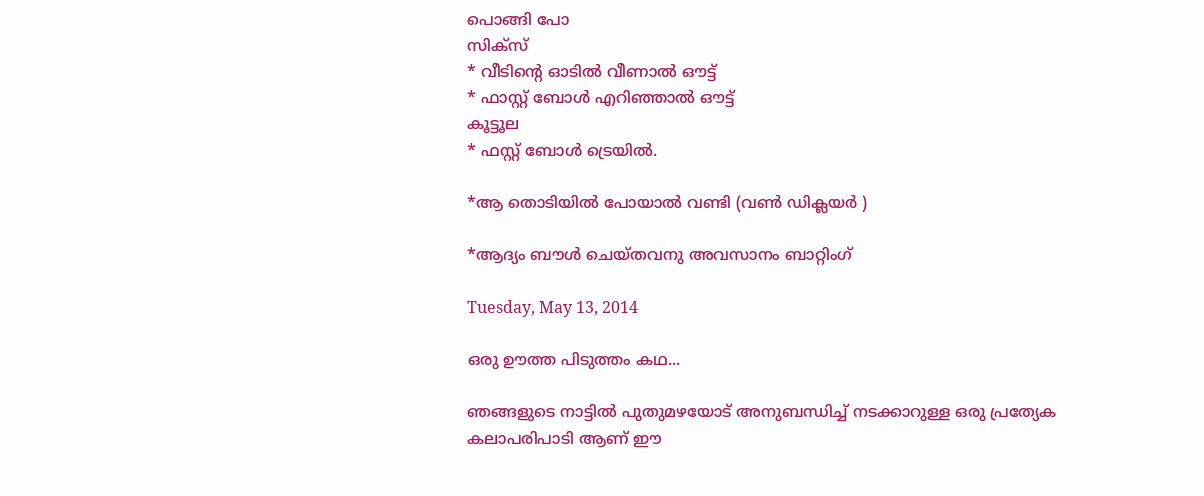പൊങ്ങി പോ
സിക്സ്
* വീടിന്റെ ഓടിൽ വീണാൽ ഔട്ട്
* ഫാസ്റ്റ് ബോൾ എറിഞ്ഞാൽ ഔട്ട്
കൂട്ടൂല
* ഫസ്റ്റ് ബോൾ ട്രെയിൽ.

*ആ തൊടിയിൽ പോയാൽ വണ്ടി (വൺ ഡിക്ലയർ )

*ആദ്യം ബൗൾ ചെയ്തവനു അവസാനം ബാറ്റിംഗ്‌

Tuesday, May 13, 2014

ഒരു ഊത്ത പിടുത്തം കഥ...

ഞങ്ങളുടെ നാട്ടില്‍ പുതുമഴയോട് അനുബന്ധിച്ച് നടക്കാറുള്ള ഒരു പ്രത്യേക കലാപരിപാടി ആണ് ഈ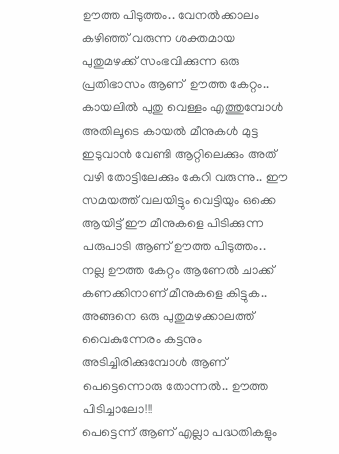ഊത്ത പിടുത്തം.. വേനല്‍ക്കാലം കഴിഞ്ഞ് വരുന്ന ശക്തമായ പുതുമഴക്ക് സംഭവിക്കുന്ന ഒരു പ്രതിഭാസം ആണ്  ഊത്ത കേറ്റം.. കായലില്‍ പുതു വെള്ളം എത്തുമ്പോള്‍ അതിലൂടെ കായല്‍ മീനുകള്‍ മുട്ട ഇടുവാന്‍ വേണ്ടി ആറ്റിലെക്കും അത് വഴി തോട്ടിലേക്കും കേറി വരുന്നു.. ഈ സമയത്ത് വലയിട്ടും വെട്ടിയും ഒക്കെ ആയിട്ട് ഈ മീനുകളെ പിടിക്കുന്ന പരുപാടി ആണ് ഊത്ത പിടുത്തം.. നല്ല ഊത്ത കേറ്റം ആണേല്‍ ചാക്ക് കണക്കിനാണ് മീനുകളെ കിട്ടുക..
അങ്ങനെ ഒരു പുതുമഴക്കാലത്ത് വൈകുന്നേരം കട്ടനും അടിച്ചിരിക്കുമ്പോള്‍ ആണ് പെട്ടെന്നൊരു തോന്നല്‍.. ഊത്ത പിടിച്ചാലോ!!!
പെട്ടെന്ന് ആണ് എല്ലാ പദ്ധതികളും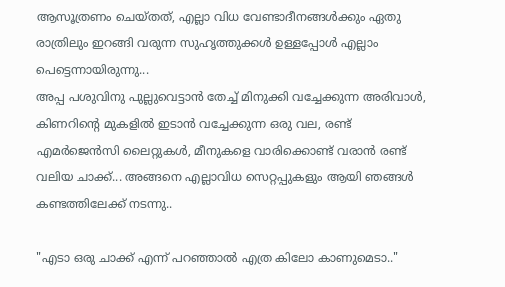ആസൂത്രണം ചെയ്തത്, എല്ലാ വിധ വേണ്ടാദീനങ്ങള്‍ക്കും ഏതു രാത്രിലും ഇറങ്ങി വരുന്ന സുഹൃത്തുക്കള്‍ ഉള്ളപ്പോള്‍ എല്ലാം പെട്ടെന്നായിരുന്നു...
അപ്പ പശുവിനു പുല്ലുവെട്ടാന്‍ തേച്ച് മിനുക്കി വച്ചേക്കുന്ന അരിവാള്‍, കിണറിന്‍റെ മുകളില്‍ ഇടാന്‍ വച്ചേക്കുന്ന ഒരു വല, രണ്ട് എമര്‍ജെന്‍സി ലൈറ്റുകള്‍, മീനുകളെ വാരിക്കൊണ്ട് വരാന്‍ രണ്ട് വലിയ ചാക്ക്... അങ്ങനെ എല്ലാവിധ സെറ്റപ്പുകളും ആയി ഞങ്ങള്‍ കണ്ടത്തിലേക്ക്‌ നടന്നു..

"എടാ ഒരു ചാക്ക് എന്ന് പറഞ്ഞാല്‍ എത്ര കിലോ കാണുമെടാ.."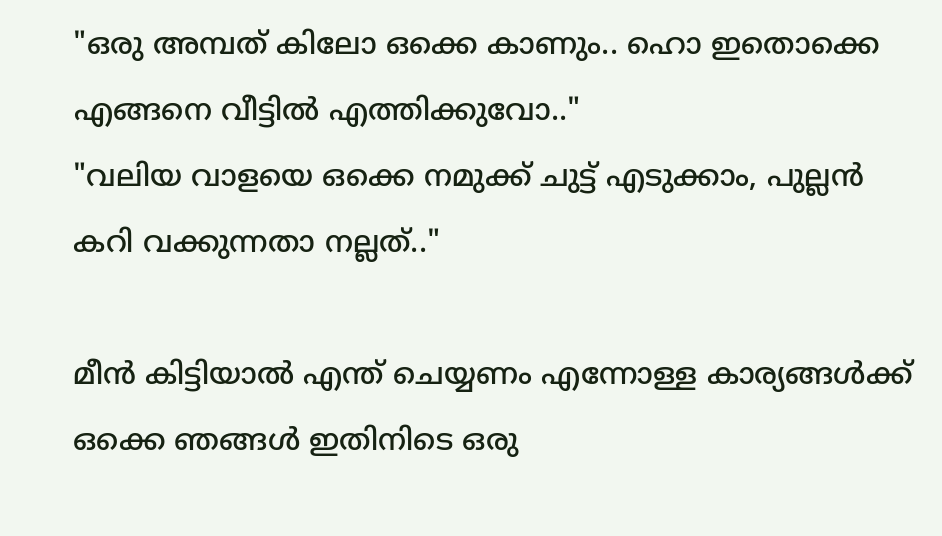"ഒരു അമ്പത് കിലോ ഒക്കെ കാണും.. ഹൊ ഇതൊക്കെ എങ്ങനെ വീട്ടില്‍ എത്തിക്കുവോ.."
"വലിയ വാളയെ ഒക്കെ നമുക്ക് ചുട്ട് എടുക്കാം, പുല്ലന്‍ കറി വക്കുന്നതാ നല്ലത്.."

മീന്‍ കിട്ടിയാല്‍ എന്ത് ചെയ്യണം എന്നോള്ള കാര്യങ്ങള്‍ക്ക് ഒക്കെ ഞങ്ങള്‍ ഇതിനിടെ ഒരു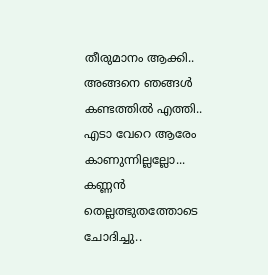തീരുമാനം ആക്കി..
അങ്ങനെ ഞങ്ങള്‍ കണ്ടത്തില്‍ എത്തി..
എടാ വേറെ ആരേം കാണുന്നില്ലല്ലോ... കണ്ണന്‍ തെല്ലത്ഭുതത്തോടെ ചോദിച്ചു..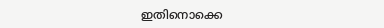ഇതിനൊക്കെ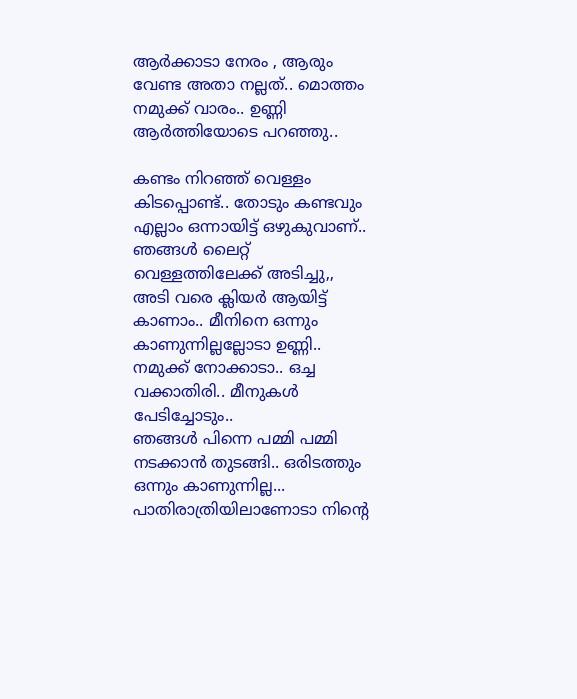ആര്‍ക്കാടാ നേരം , ആരും വേണ്ട അതാ നല്ലത്.. മൊത്തം നമുക്ക് വാരം.. ഉണ്ണി ആര്‍ത്തിയോടെ പറഞ്ഞു..

കണ്ടം നിറഞ്ഞ് വെള്ളം കിടപ്പൊണ്ട്.. തോടും കണ്ടവും എല്ലാം ഒന്നായിട്ട് ഒഴുകുവാണ്.. ഞങ്ങള്‍ ലൈറ്റ് വെള്ളത്തിലേക്ക് അടിച്ചു,, അടി വരെ ക്ലിയര്‍ ആയിട്ട് കാണാം.. മീനിനെ ഒന്നും കാണുന്നില്ലല്ലോടാ ഉണ്ണി..
നമുക്ക് നോക്കാടാ.. ഒച്ച വക്കാതിരി.. മീനുകള്‍ പേടിച്ചോടും..
ഞങ്ങള്‍ പിന്നെ പമ്മി പമ്മി നടക്കാന്‍ തുടങ്ങി.. ഒരിടത്തും ഒന്നും കാണുന്നില്ല...
പാതിരാത്രിയിലാണോടാ നിന്‍റെ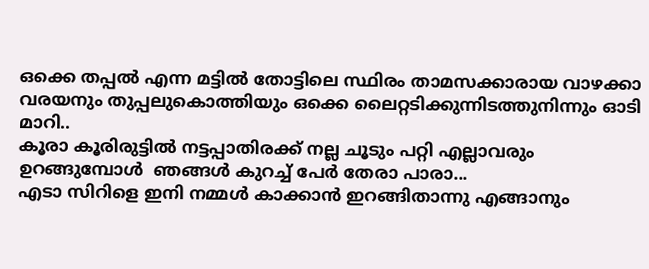ഒക്കെ തപ്പല്‍ എന്ന മട്ടില്‍ തോട്ടിലെ സ്ഥിരം താമസക്കാരായ വാഴക്കാ വരയനും തുപ്പലുകൊത്തിയും ഒക്കെ ലൈറ്റടിക്കുന്നിടത്തുനിന്നും ഓടി മാറി..
കൂരാ കൂരിരുട്ടില്‍ നട്ടപ്പാതിരക്ക് നല്ല ചൂടും പറ്റി എല്ലാവരും ഉറങ്ങുമ്പോള്‍  ഞങ്ങള്‍ കുറച്ച് പേര്‍ തേരാ പാരാ...
എടാ സിറിളെ ഇനി നമ്മള്‍ കാക്കാന്‍ ഇറങ്ങിതാന്നു എങ്ങാനും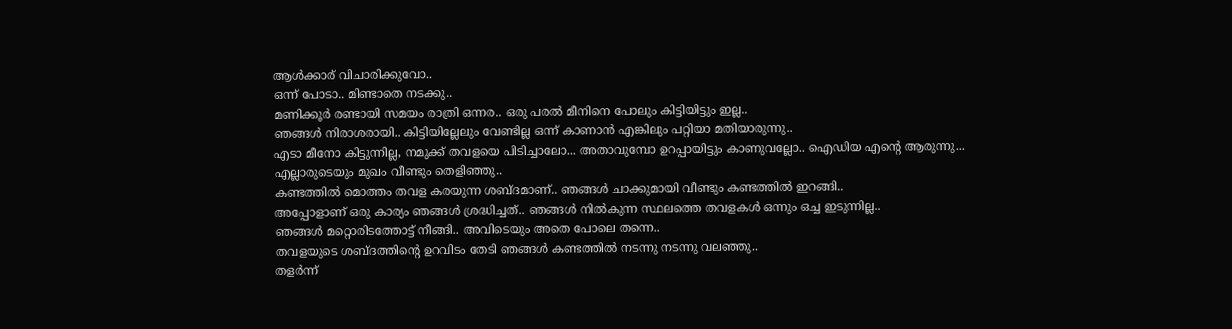ആള്‍ക്കാര് വിചാരിക്കുവോ..
ഒന്ന് പോടാ.. മിണ്ടാതെ നടക്കു..
മണിക്കൂര്‍ രണ്ടായി സമയം രാത്രി ഒന്നര.. ഒരു പരല്‍ മീനിനെ പോലും കിട്ടിയിട്ടും ഇല്ല..
ഞങ്ങള്‍ നിരാശരായി.. കിട്ടിയില്ലേലും വേണ്ടില്ല ഒന്ന്‍ കാണാന്‍ എങ്കിലും പറ്റിയാ മതിയാരുന്നു..
എടാ മീനോ കിട്ടുന്നില്ല, നമുക്ക് തവളയെ പിടിച്ചാലോ... അതാവുമ്പോ ഉറപ്പായിട്ടും കാണുവല്ലോ.. ഐഡിയ എന്‍റെ ആരുന്നു...
എല്ലാരുടെയും മുഖം വീണ്ടും തെളിഞ്ഞു..
കണ്ടത്തില്‍ മൊത്തം തവള കരയുന്ന ശബ്ദമാണ്.. ഞങ്ങള്‍ ചാക്കുമായി വീണ്ടും കണ്ടത്തില്‍ ഇറങ്ങി..
അപ്പോളാണ് ഒരു കാര്യം ഞങ്ങള്‍ ശ്രദ്ധിച്ചത്.. ഞങ്ങള്‍ നില്‍കുന്ന സ്ഥലത്തെ തവളകള്‍ ഒന്നും ഒച്ച ഇടുന്നില്ല..
ഞങ്ങള്‍ മറ്റൊരിടത്തോട്ട് നീങ്ങി.. അവിടെയും അതെ പോലെ തന്നെ..
തവളയുടെ ശബ്ദത്തിന്‍റെ ഉറവിടം തേടി ഞങ്ങള്‍ കണ്ടത്തില്‍ നടന്നു നടന്നു വലഞ്ഞു..
തളര്‍ന്ന്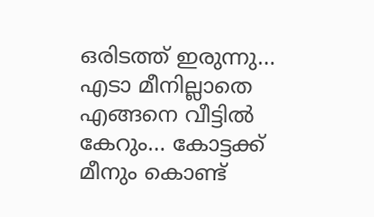ഒരിടത്ത് ഇരുന്നു... എടാ മീനില്ലാതെ എങ്ങനെ വീട്ടില്‍ കേറും... കോട്ടക്ക് മീനും കൊണ്ട്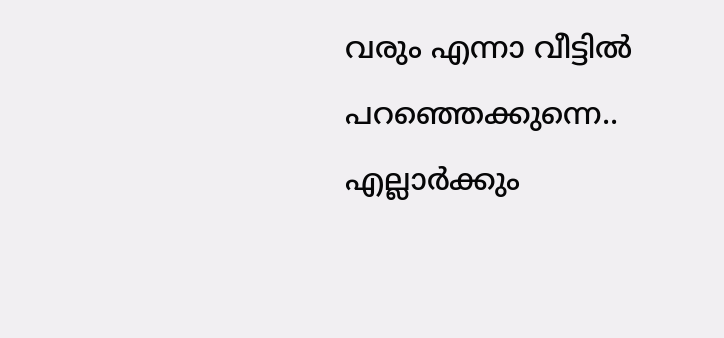വരും എന്നാ വീട്ടില്‍ പറഞ്ഞെക്കുന്നെ.. എല്ലാര്‍ക്കും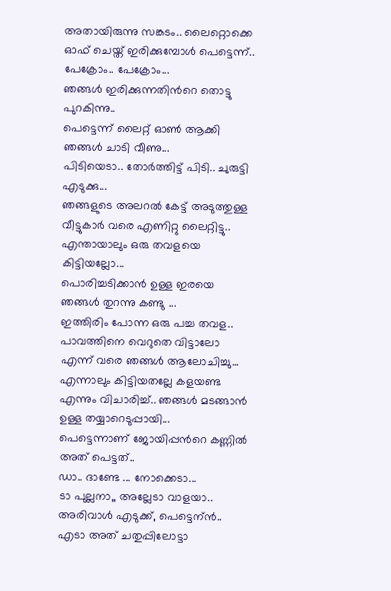അതായിരുന്നു സങ്കടം.. ലൈറ്റൊക്കെ ഓഫ്‌ ചെയ്ത് ഇരിക്കുമ്പോള്‍ പെട്ടെന്ന്..
പേക്രോം.. പേക്രോം...
ഞങ്ങള്‍ ഇരിക്കുന്നതിന്‍റെ തൊട്ടു പുറകിന്നു..
പെട്ടെന്ന് ലൈറ്റ് ഓണ്‍ ആക്കി ഞങ്ങള്‍ ചാടി വീണു...
പിടിയെടാ.. തോര്‍ത്തിട്ട് പിടി.. ചുരുട്ടി എടുക്കു...
ഞങ്ങളുടെ അലറല്‍ കേട്ട് അടുത്തുള്ള വീട്ടുകാര്‍ വരെ എണിറ്റു ലൈറ്റിട്ടു..
എന്തായാലും ഒരു തവളയെ കിട്ടിയല്ലോ...
പൊരിച്ചടിക്കാന്‍ ഉള്ള ഇരയെ ഞങ്ങള്‍ തുറന്നു കണ്ടു ...
ഇത്തിരിം പോന്ന ഒരു പച്ച തവള..
പാവത്തിനെ വെറുതെ വിട്ടാലോ എന്ന് വരെ ഞങ്ങള്‍ ആലോചിച്ചു...
എന്നാലും കിട്ടിയതല്ലേ കളയണ്ട എന്നും വിചാരിച്ച്.. ഞങ്ങള്‍ മടങ്ങാന്‍ ഉള്ള തയ്യാറെടുപ്പായി...
പെട്ടെന്നാണ് ജോയിപ്പന്‍റെ കണ്ണില്‍ അത് പെട്ടത്..
ഡാ.. ദാണ്ടേ ... നോക്കെടാ...
ടാ പുല്ലനാ,, അല്ലേടാ വാളയാ..
അരിവാള്‍ എടുക്ക്, പെട്ടെന്ന്‍.. എടാ അത് ചതുപ്പിലോട്ടാ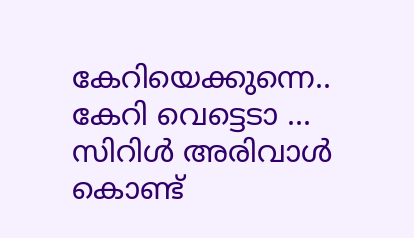കേറിയെക്കുന്നെ..
കേറി വെട്ടെടാ ... സിറിള്‍ അരിവാള്‍ കൊണ്ട്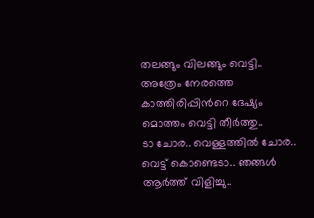തലങ്ങും വിലങ്ങും വെട്ടി..
അത്രേം നേരത്തെ കാത്തിരിപ്പിന്‍റെ ദേഷ്യം മൊത്തം വെട്ടി തീര്‍ത്തു..
ടാ ചോര.. വെള്ളത്തില്‍ ചോര..
വെട്ട് കൊണ്ടെടാ.. ഞങ്ങള്‍ ആര്‍ത്ത് വിളിച്ചു..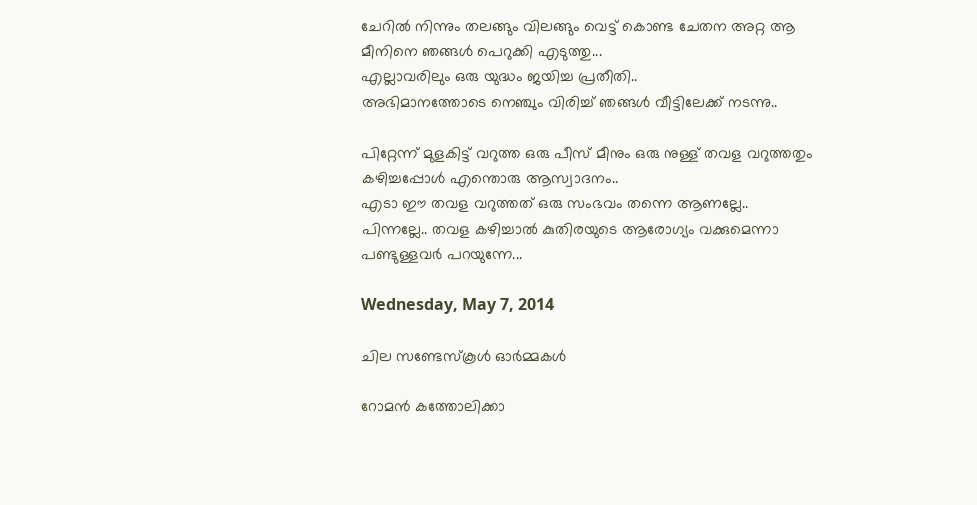ചേറില്‍ നിന്നും തലങ്ങും വിലങ്ങും വെട്ട് കൊണ്ട ചേതന അറ്റ ആ മീനിനെ ഞങ്ങള്‍ പെറുക്കി എടുത്തു...
എല്ലാവരിലും ഒരു യുദ്ധം ജയിച്ച പ്രതീതി..
അഭിമാനത്തോടെ നെഞ്ചും വിരിച്ച് ഞങ്ങള്‍ വീട്ടിലേക്ക് നടന്നു..

പിറ്റേന്ന് മുളകിട്ട് വറുത്ത ഒരു പീസ്‌ മീനും ഒരു നുള്ള് തവള വറുത്തതും കഴിച്ചപ്പോള്‍ എന്തൊരു ആസ്വാദനം..
എടാ ഈ തവള വറുത്തത് ഒരു സംഭവം തന്നെ ആണല്ലേ..
പിന്നല്ലേ.. തവള കഴിച്ചാല്‍ കുതിരയുടെ ആരോഗ്യം വക്കുമെന്നാ പണ്ടുള്ളവര്‍ പറയുന്നേ...

Wednesday, May 7, 2014

ചില സണ്ടേസ്കൂള്‍ ഓര്‍മ്മകള്‍

റോമന്‍ കത്തോലിക്കാ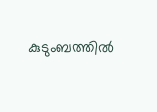കുടുംബത്തില്‍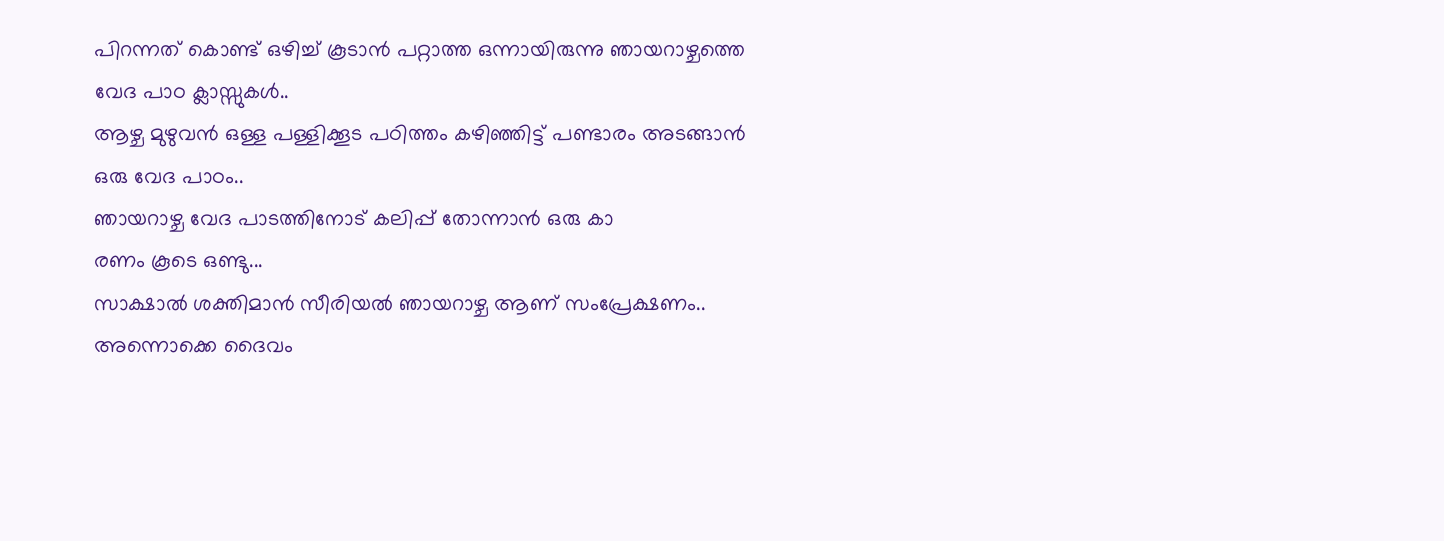പിറന്നത്‌ കൊണ്ട് ഒഴിച്ച് കൂടാന്‍ പറ്റാത്ത ഒന്നായിരുന്നു ഞായറാഴ്ചത്തെ വേദ പാഠ ക്ലാസ്സുകള്‍..
ആഴ്ച മുഴുവന്‍ ഒള്ള പള്ളിക്കൂട പഠിത്തം കഴിഞ്ഞിട്ട് പണ്ടാരം അടങ്ങാന്‍ ഒരു വേദ പാഠം..
ഞായറാഴ്ച വേദ പാടത്തിനോട് കലിപ്പ് തോന്നാന്‍ ഒരു കാ
രണം കൂടെ ഒണ്ടു...
സാക്ഷാല്‍ ശക്തിമാന്‍ സീരിയല്‍ ഞായറാഴ്ച ആണ് സംപ്രേക്ഷണം..
അന്നൊക്കെ ദൈവം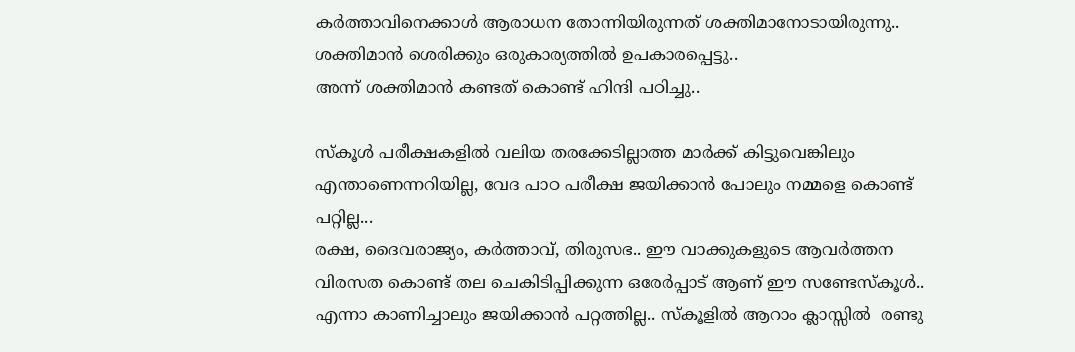കര്‍ത്താവിനെക്കാള്‍ ആരാധന തോന്നിയിരുന്നത് ശക്തിമാനോടായിരുന്നു..
ശക്തിമാന്‍ ശെരിക്കും ഒരുകാര്യത്തില്‍ ഉപകാരപ്പെട്ടു..
അന്ന് ശക്തിമാന്‍ കണ്ടത് കൊണ്ട് ഹിന്ദി പഠിച്ചു..

സ്കൂള്‍ പരീക്ഷകളില്‍ വലിയ തരക്കേടില്ലാത്ത മാര്‍ക്ക് കിട്ടുവെങ്കിലും എന്താണെന്നറിയില്ല, വേദ പാഠ പരീക്ഷ ജയിക്കാന്‍ പോലും നമ്മളെ കൊണ്ട് പറ്റില്ല...
രക്ഷ, ദൈവരാജ്യം, കര്‍ത്താവ്, തിരുസഭ.. ഈ വാക്കുകളുടെ ആവര്‍ത്തന വിരസത കൊണ്ട് തല ചെകിടിപ്പിക്കുന്ന ഒരേര്‍പ്പാട് ആണ് ഈ സണ്ടേസ്കൂള്‍..
എന്നാ കാണിച്ചാലും ജയിക്കാന്‍ പറ്റത്തില്ല.. സ്കൂളില്‍ ആറാം ക്ലാസ്സില്‍  രണ്ടു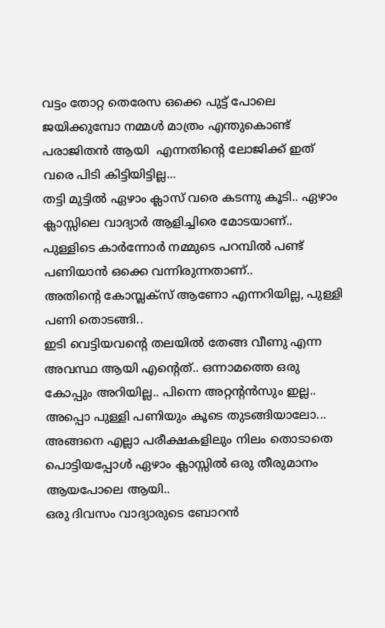വട്ടം തോറ്റ തെരേസ ഒക്കെ പുട്ട് പോലെ ജയിക്കുമ്പോ നമ്മള്‍ മാത്രം എന്തുകൊണ്ട് പരാജിതന്‍ ആയി  എന്നതിന്‍റെ ലോജിക്ക് ഇത് വരെ പിടി കിട്ടിയിട്ടില്ല...
തട്ടി മുട്ടില്‍ ഏഴാം ക്ലാസ് വരെ കടന്നു കൂടി.. ഏഴാം ക്ലാസ്സിലെ വാദ്യാര്‍ ആളിച്ചിരെ മോടയാണ്‌..
പുള്ളിടെ കാര്‍ന്നോര്‍ നമ്മുടെ പറമ്പില്‍ പണ്ട് പണിയാന്‍ ഒക്കെ വന്നിരുന്നതാണ്..
അതിന്‍റെ കോമ്പ്ലക്സ് ആണോ എന്നറിയില്ല, പുള്ളി പണി തൊടങ്ങി..
ഇടി വെട്ടിയവന്‍റെ തലയില്‍ തേങ്ങ വീണു എന്ന അവസ്ഥ ആയി എന്‍റെത്.. ഒന്നാമത്തെ ഒരു കോപ്പും അറിയില്ല.. പിന്നെ അറ്റന്‍റന്‍സും ഇല്ല.. അപ്പൊ പുള്ളി പണിയും കൂടെ തുടങ്ങിയാലോ...
അങ്ങനെ എല്ലാ പരീക്ഷകളിലും നിലം തൊടാതെ പൊട്ടിയപ്പോള്‍ ഏഴാം ക്ലാസ്സില്‍ ഒരു തീരുമാനം ആയപോലെ ആയി..
ഒരു ദിവസം വാദ്യാരുടെ ബോറന്‍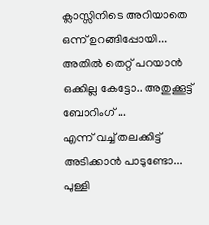ക്ലാസ്സിനിടെ അറിയാതെ ഒന്ന് ഉറങ്ങിപ്പോയി...
അതില്‍ തെറ്റ് പറയാന്‍ ഒക്കില്ല കേട്ടോ.. അതുക്കൂട്ട്‌ ബോറിംഗ് ...
എന്ന് വച്ച് തലക്കിട്ട് അടിക്കാന്‍ പാടുണ്ടോ...
പുള്ളി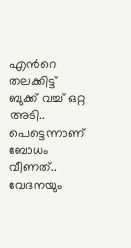എന്‍റെ തലക്കിട്ട് ബുക്ക് വച്ച് ഒറ്റ അടി..
പെട്ടെന്നാണ് ബോധം വീണത്‌.. വേദനയും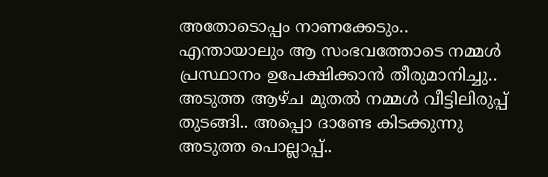അതോടൊപ്പം നാണക്കേടും..
എന്തായാലും ആ സംഭവത്തോടെ നമ്മള്‍ പ്രസ്ഥാനം ഉപേക്ഷിക്കാന്‍ തീരുമാനിച്ചു..
അടുത്ത ആഴ്ച മുതല്‍ നമ്മള്‍ വീട്ടിലിരുപ്പ് തുടങ്ങി.. അപ്പൊ ദാണ്ടേ കിടക്കുന്നു അടുത്ത പൊല്ലാപ്പ്..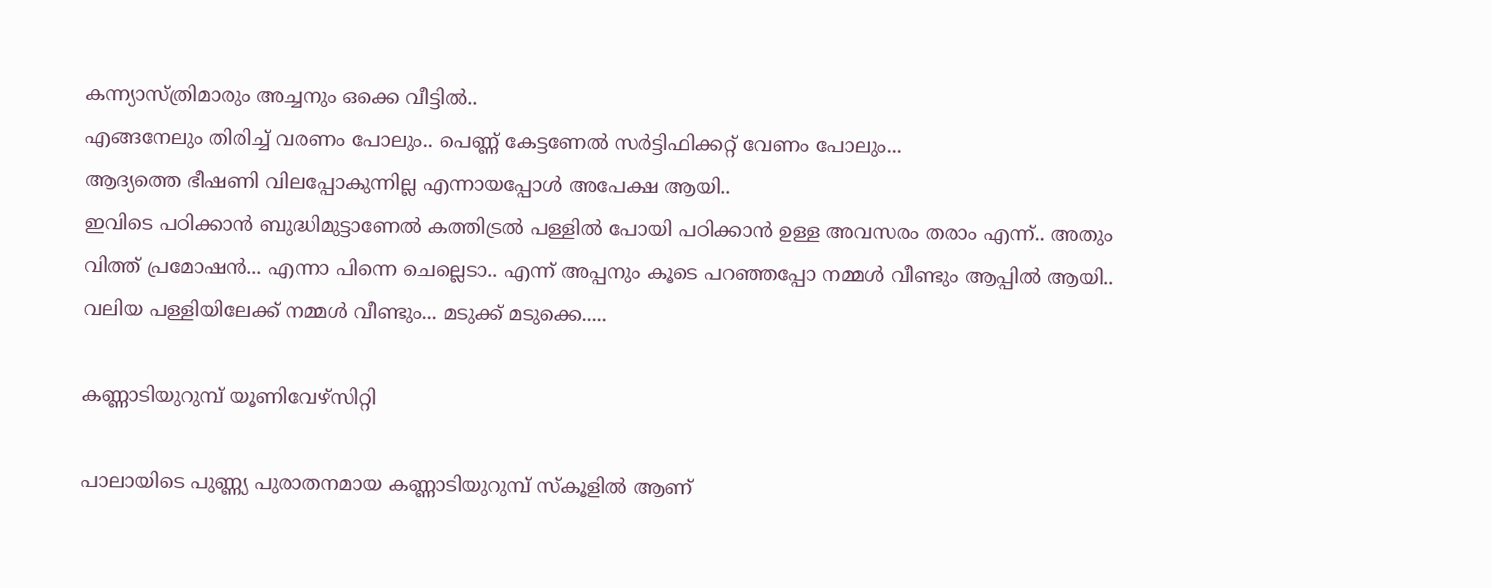കന്ന്യാസ്ത്രിമാരും അച്ചനും ഒക്കെ വീട്ടില്‍..
എങ്ങനേലും തിരിച്ച് വരണം പോലും.. പെണ്ണ് കേട്ടണേല്‍ സര്‍ട്ടിഫിക്കറ്റ് വേണം പോലും...
ആദ്യത്തെ ഭീഷണി വിലപ്പോകുന്നില്ല എന്നായപ്പോള്‍ അപേക്ഷ ആയി..
ഇവിടെ പഠിക്കാന്‍ ബുദ്ധിമുട്ടാണേല്‍ കത്തിട്രല്‍ പള്ളില്‍ പോയി പഠിക്കാന്‍ ഉള്ള അവസരം തരാം എന്ന്.. അതും വിത്ത് പ്രമോഷന്‍... എന്നാ പിന്നെ ചെല്ലെടാ.. എന്ന് അപ്പനും കൂടെ പറഞ്ഞപ്പോ നമ്മള്‍ വീണ്ടും ആപ്പില്‍ ആയി..
വലിയ പള്ളിയിലേക്ക് നമ്മള്‍ വീണ്ടും... മടുക്ക് മടുക്കെ.....

കണ്ണാടിയുറുമ്പ് യൂണിവേഴ്സിറ്റി

പാലായിടെ പുണ്ണ്യ പുരാതനമായ കണ്ണാടിയുറുമ്പ് സ്കൂളില്‍ ആണ്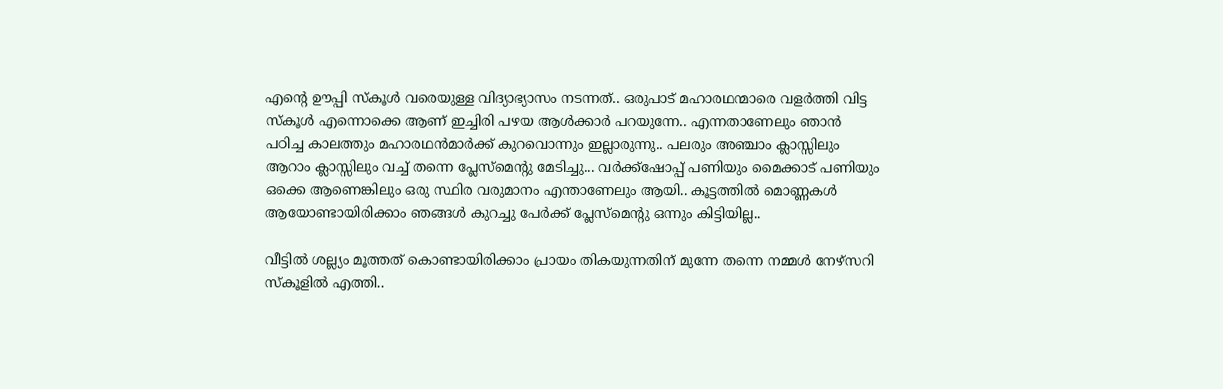എന്‍റെ ഊപ്പി സ്കൂള്‍ വരെയുള്ള വിദ്യാഭ്യാസം നടന്നത്.. ഒരുപാട് മഹാരഥന്മാരെ വളര്‍ത്തി വിട്ട സ്കൂള്‍ എന്നൊക്കെ ആണ് ഇച്ചിരി പഴയ ആള്‍ക്കാര്‍ പറയുന്നേ.. എന്നതാണേലും ഞാന്‍ പഠിച്ച കാലത്തും മഹാരഥന്‍മാര്‍ക്ക് കുറവൊന്നും ഇല്ലാരുന്നു.. പലരും അഞ്ചാം ക്ലാസ്സിലും ആറാം ക്ലാസ്സിലും വച്ച് തന്നെ പ്ലേസ്മെന്‍റു മേടിച്ചു... വര്‍ക്ക്ഷോപ്പ് പണിയും മൈക്കാട് പണിയും ഒക്കെ ആണെങ്കിലും ഒരു സ്ഥിര വരുമാനം എന്താണേലും ആയി.. കൂട്ടത്തില്‍ മൊണ്ണകള്‍ ആയോണ്ടായിരിക്കാം ഞങ്ങള്‍ കുറച്ചു പേര്‍ക്ക് പ്ലേസ്മെന്‍റു ഒന്നും കിട്ടിയില്ല..

വീട്ടില്‍ ശല്ല്യം മൂത്തത് കൊണ്ടായിരിക്കാം പ്രായം തികയുന്നതിന് മുന്നേ തന്നെ നമ്മള്‍ നേഴ്സറി സ്കൂളില്‍ എത്തി..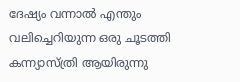ദേഷ്യം വന്നാല്‍ എന്തും വലിച്ചെറിയുന്ന ഒരു ചൂടത്തി കന്ന്യാസ്ത്രി ആയിരുന്നു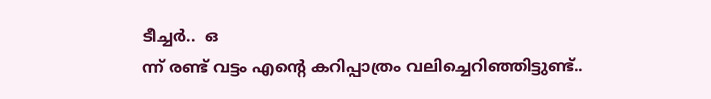ടീച്ചര്‍..  ഒ
ന്ന് രണ്ട് വട്ടം എന്‍റെ കറിപ്പാത്രം വലിച്ചെറിഞ്ഞിട്ടുണ്ട്..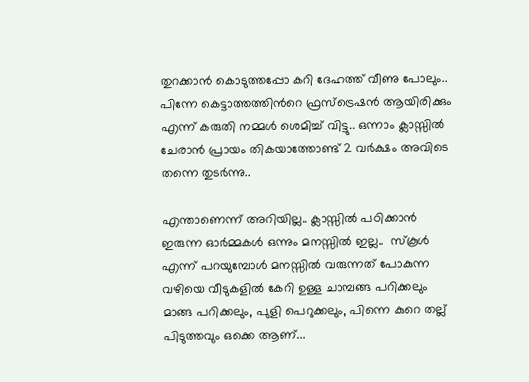തുറക്കാന്‍ കൊടുത്തപ്പോ കറി ദേഹത്ത് വീണു പോലും.. പിന്നേ കെട്ടാത്തത്തിന്‍റെ ഫ്രസ്ട്രെഷന്‍ ആയിരിക്കും എന്ന് കരുതി നമ്മള്‍ ശെമിച്ച് വിട്ടു.. ഒന്നാം ക്ലാസ്സില്‍ ചേരാന്‍ പ്രായം തികയാത്തോണ്ട് 2 വര്‍ക്ഷം അവിടെ തന്നെ തുടര്‍ന്നു..

എന്താണെന്ന് അറിയില്ല.. ക്ലാസ്സില്‍ പഠിക്കാന്‍ ഇരുന്ന ഓര്‍മ്മകള്‍ ഒന്നും മനസ്സില്‍ ഇല്ല..  സ്കൂള്‍ എന്ന് പറയുമ്പോള്‍ മനസ്സില്‍ വരുന്നത് പോകുന്ന വഴിയെ വീടുകളില്‍ കേറി ഉള്ള ചാമ്പങ്ങ പറിക്കലും മാങ്ങ പറിക്കലും, പുളി പെറുക്കലും, പിന്നെ കുറെ തല്ല് പിടുത്തവും ഒക്കെ ആണ്...